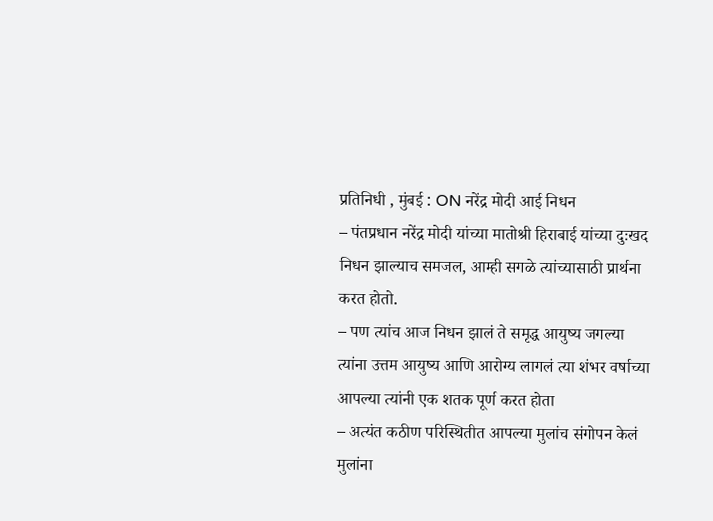प्रतिनिधी , मुंबई : ON नरेंद्र मोदी आई निधन
– पंतप्रधान नरेंद्र मोदी यांच्या मातोश्री हिराबाई यांच्या दुःखद निधन झाल्याच समजल, आम्ही सगळे त्यांच्यासाठी प्रार्थना करत होतो.
– पण त्यांच आज निधन झालं ते समृद्ध आयुष्य जगल्या त्यांना उत्तम आयुष्य आणि आरोग्य लागलं त्या शंभर वर्षाच्या आपल्या त्यांनी एक शतक पूर्ण करत होता
– अत्यंत कठीण परिस्थितीत आपल्या मुलांच संगोपन केलं मुलांना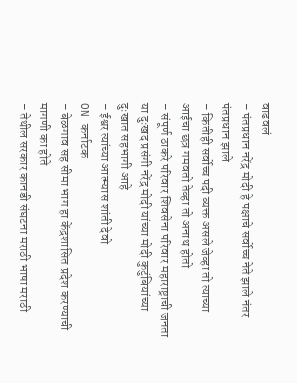वाढवलं
– पंतप्रधान नरेंद्र मोदी हे पक्षाचे सर्वोच्च नेते झाले नंतर पंतप्रधान झाले
– कितीही सर्वोच्च पदी व्यक्त असले जेव्हा तो त्याच्या आईचा छत्र गमवतो तेव्हा तो अनाथ होतो
– संपूर्ण ठाकरे परिवार शिवसेना परिवार महाराष्ट्राची जनता या दुःखद प्रसंगी नरेंद्र मोदी यांच्या मोदी कुटुंबियांच्या दुःखात सहभागी आहे
– ईश्वर त्यांच्या आत्म्यास शांती देवो
ON कर्नाटक
– बेळगाव सह सीमा भाग हा केंद्रशासित प्रदेश करण्याची मागणी का होते
– तेथील सरकार कानडी संघटना मराठी भाषा मराठी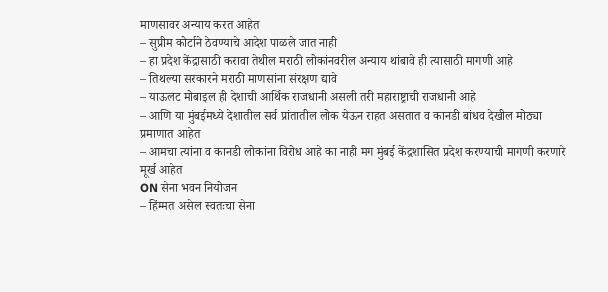माणसावर अन्याय करत आहेत
– सुप्रीम कोर्टाने ठेवण्याचे आदेश पाळले जात नाही
– हा प्रदेश केंद्रासाठी करावा तेथील मराठी लोकांनवरील अन्याय थांबावे ही त्यासाठी मागणी आहे
– तिथल्या सरकारने मराठी माणसांना संरक्षण द्यावे
– याऊलट मोबाइल ही देशाची आर्थिक राजधानी असली तरी महाराष्ट्राची राजधानी आहे
– आणि या मुंबईमध्ये देशातील सर्व प्रांतातील लोक येऊन राहत असतात व कानडी बांधव देखील मोठ्या प्रमाणात आहेत
– आमचा त्यांना व कानडी लोकांना विरोध आहे का नाही मग मुंबई केंद्रशासित प्रदेश करण्याची मागणी करणारे मूर्ख आहेत
ON सेना भवन नियोजन
– हिंम्मत असेल स्वतःचा सेना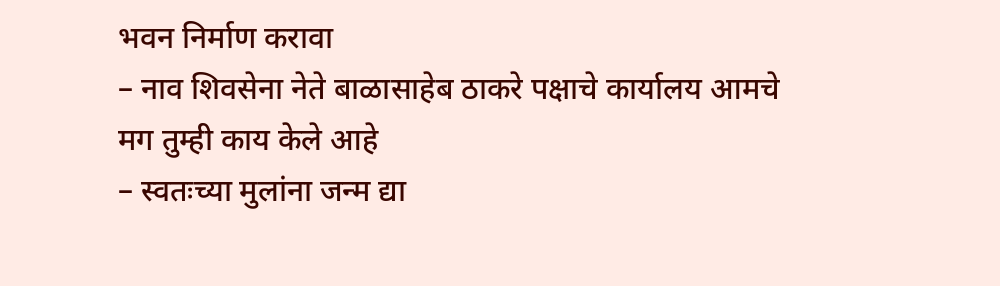भवन निर्माण करावा
– नाव शिवसेना नेते बाळासाहेब ठाकरे पक्षाचे कार्यालय आमचे मग तुम्ही काय केले आहे
– स्वतःच्या मुलांना जन्म द्या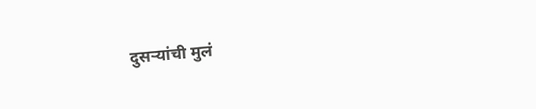दुसऱ्यांची मुलं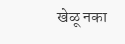खेळू नका